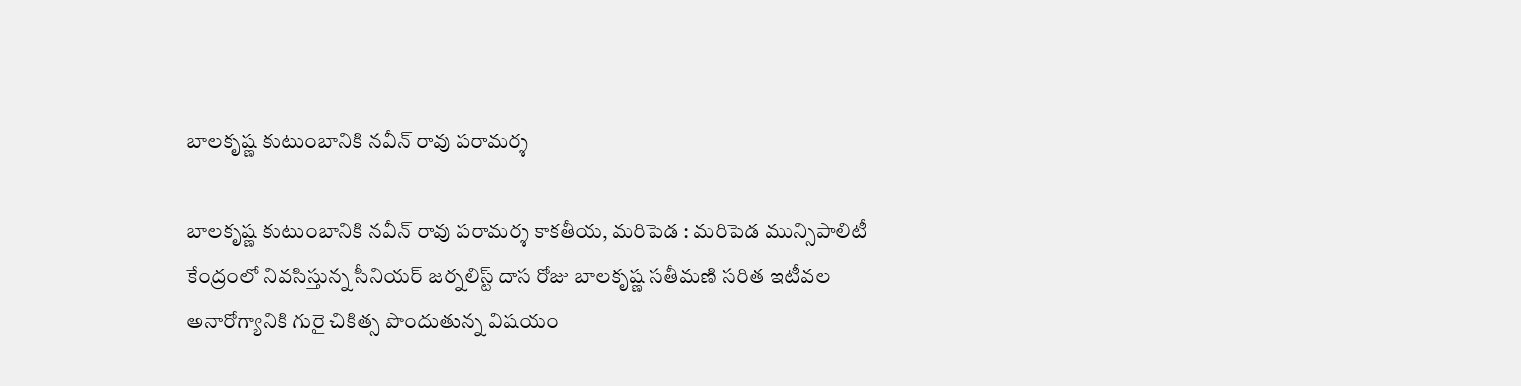బాలకృష్ణ కుటుంబానికి నవీన్ రావు పరామర్శ

బాలకృష్ణ కుటుంబానికి నవీన్ రావు పరామర్శ కాకతీయ, మరిపెడ : మరిపెడ మున్సిపాలిటీ కేంద్రంలో నివసిస్తున్న సీనియర్ జర్నలిస్ట్ దాస రోజు బాలకృష్ణ సతీమణి సరిత ఇటీవల అనారోగ్యానికి గురై చికిత్స పొందుతున్న విషయం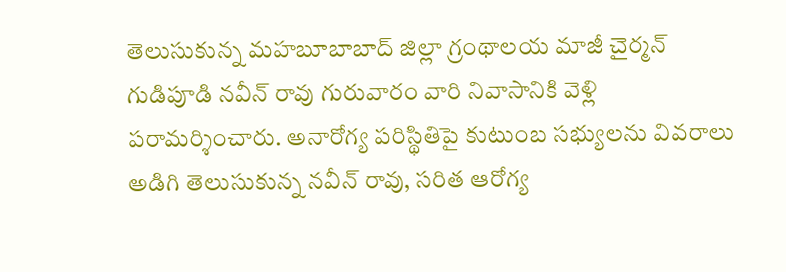తెలుసుకున్న మహబూబాబాద్ జిల్లా గ్రంథాలయ మాజీ చైర్మన్ గుడిపూడి నవీన్ రావు గురువారం వారి నివాసానికి వెళ్లి పరామర్శించారు. అనారోగ్య పరిస్థితిపై కుటుంబ సభ్యులను వివరాలు అడిగి తెలుసుకున్న నవీన్ రావు, సరిత ఆరోగ్య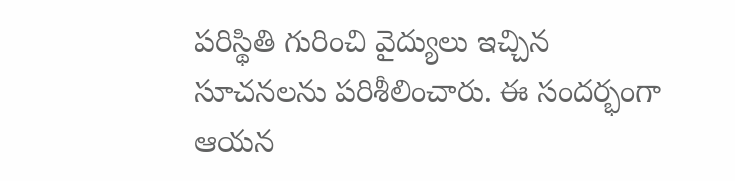పరిస్థితి గురించి వైద్యులు ఇచ్చిన సూచనలను పరిశీలించారు. ఈ సందర్భంగా ఆయన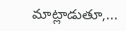మాట్లాడుతూ,...